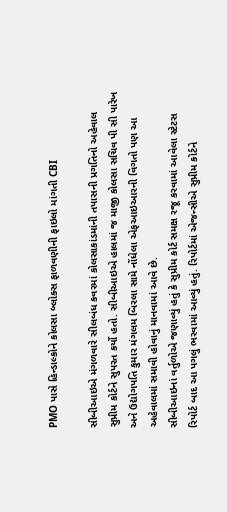PMO પાસે હિન્ડાલ્કોને કોલસા બ્લોક્સ ફાળવણીની ફાઇલો માંગતી CBI

સીબીઆઇએ મંગળવારે સીલબંધ કવરમાં કોલસાકાંડમાંની તપાસની પ્રગતિનો અહેવાલ સુપ્રીમ કોર્ટને સુપરત કર્યો હતો. સીબીઆઇએ હાલમાં જ માજી કોલસા સચિવ પી સી પારેખ અને ઉદ્યોગપતિ કુમાર મંગલમ બિરલા સામે નોંધેલા એફઆઇઆરની વિગતો પણ આ અહેવાલમાં સમાવી હોવાનું માનવામાં આવે છે.
સીબીઆઇનાં વર્તુળોએ જણાવ્યું હતું કે સુપ્રીમ કોર્ટ સમક્ષ રજૂ કરવામાં આવેલા સ્ટેટસ રિપોર્ટ બાદ આ પગલું ભરવામાં આવ્યું હતું. રિપોર્ટમાં એજન્સીએ સુપ્રીમ કોર્ટને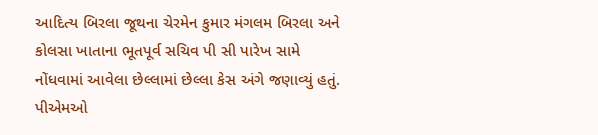આદિત્ય બિરલા જૂથના ચેરમેન કુમાર મંગલમ બિરલા અને કોલસા ખાતાના ભૂતપૂર્વ સચિવ પી સી પારેખ સામે નોંધવામાં આવેલા છેલ્લામાં છેલ્લા કેસ અંગે જણાવ્યું હતું.
પીએમઓ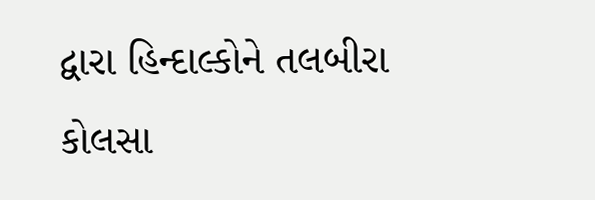દ્વારા હિન્દાલ્કોને તલબીરા કોલસા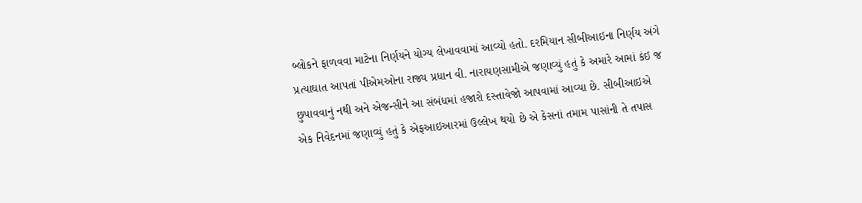બ્લોકને ફાળવવા માટેના નિર્ણયને યોગ્ય લેખાવવામાં આવ્યો હતો. દરમિયાન સીબીઆઇના નિર્ણય અંગે પ્રત્યાઘાત આપતાં પીએમઓના રાજ્ય પ્રધાન વી. નારાયણસામીએ જણાવ્યું હતું કે અમારે આમાં કંઇ જ છુપાવવાનું નથી અને એજન્સીને આ સંબંધમાં હજારો દસ્તાવેજો આપવામાં આવ્યા છે. સીબીઆઇએ એક નિવેદનમાં જણાવ્યું હતું કે એફઆઇઆરમાં ઉલ્લેખ થયો છે એ કેસનાં તમામ પાસાંની તે તપાસ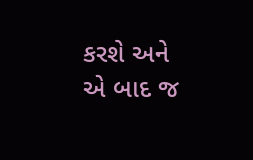કરશે અને એ બાદ જ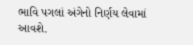ભાવિ પગલાં અંગેનો નિર્ણય લેવામાં આવશે.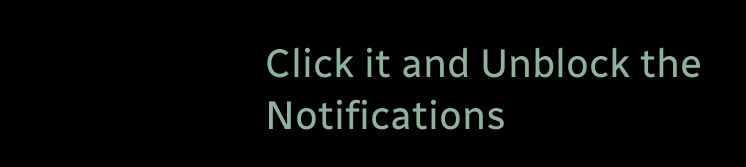Click it and Unblock the Notifications